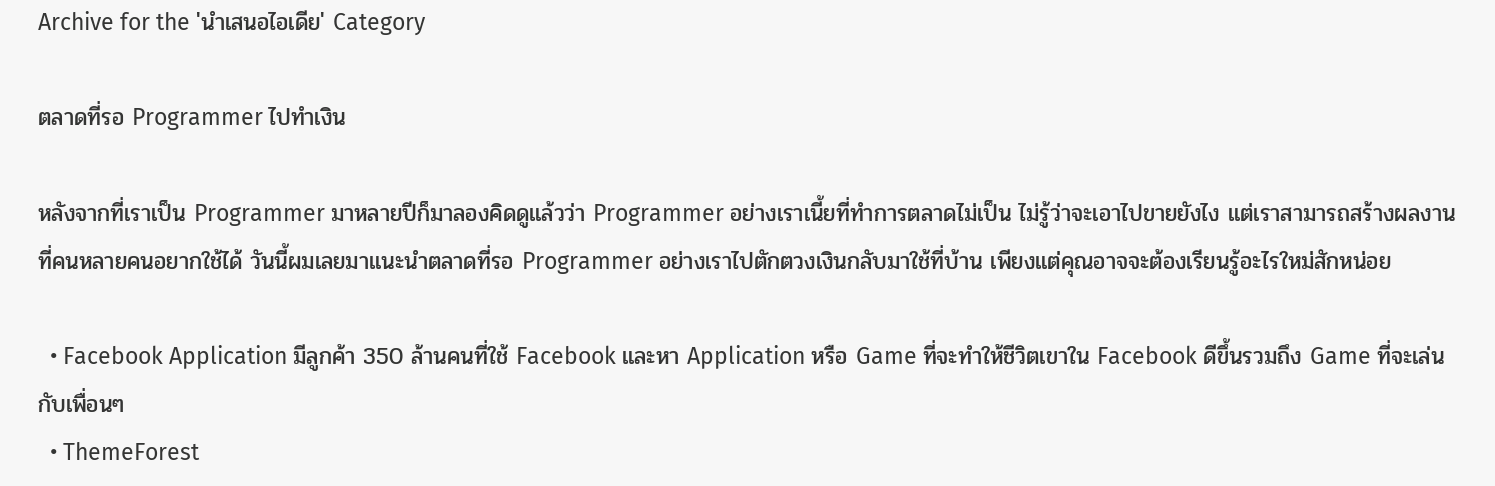Archive for the 'นำเสนอไอเดีย' Category

ตลาดที่รอ Programmer ไปทำเงิน

หลังจากที่เราเป็น Programmer มาหลายปีก็มาลองคิดดูแล้วว่า Programmer อย่างเราเนี้ยที่ทำการตลาดไม่เป็น ไม่รู้ว่าจะเอาไปขายยังไง แต่เราสามารถสร้างผลงานที่คนหลายคนอยากใช้ได้ วันนี้ผมเลยมาแนะนำตลาดที่รอ Programmer อย่างเราไปตักตวงเงินกลับมาใช้ที่บ้าน เพียงแต่คุณอาจจะต้องเรียนรู้อะไรใหม่สักหน่อย

  • Facebook Application มีลูกค้า 350 ล้านคนที่ใช้ Facebook และหา Application หรือ Game ที่จะทำให้ชีวิตเขาใน Facebook ดีขึ้นรวมถึง Game ที่จะเล่นกับเพื่อนๆ
  • ThemeForest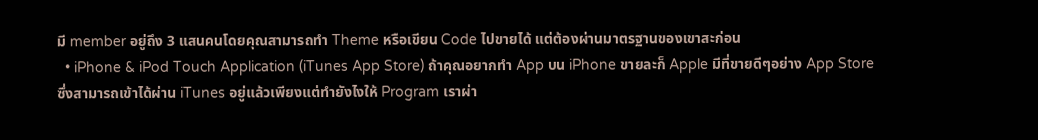มี member อยู่ถึง 3 แสนคนโดยคุณสามารถทำ Theme หรือเขียน Code ไปขายได้ แต่ต้องผ่านมาตรฐานของเขาสะก่อน
  • iPhone & iPod Touch Application (iTunes App Store) ถ้าคุณอยากทำ App บน iPhone ขายละก็ Apple มีที่ขายดีๆอย่าง App Store ซึ่งสามารถเข้าได้ผ่าน iTunes อยู่แล้วเพียงแต่ทำยังไงให้ Program เราผ่า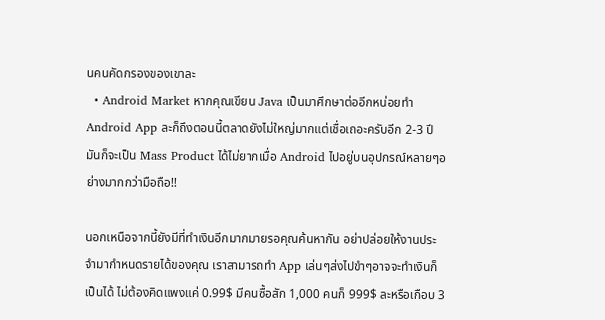นคนคัดกรองของเขาละ
  • Android Market หากคุณเขียน Java เป็นมาศึกษาต่ออีกหน่อยทำ Android App ละก็ถึงตอนนี้ตลาดยังไม่ใหญ่มากแต่เชื่อเถอะครับอีก 2-3 ปีมันก็จะเป็น Mass Product ได้ไม่ยากเมื่อ Android ไปอยู่บนอุปกรณ์หลายๆอย่างมากกว่ามือถือ!!

นอกเหนือจากนี้ยังมีที่ทำเงินอีกมากมายรอคุณค้นหากัน อย่าปล่อยให้งานประจำมากำหนดรายได้ของคุณ เราสามารถทำ App เล่นๆส่งไปขำๆอาจจะทำเงินก็เป็นได้ ไม่ต้องคิดแพงแค่ 0.99$ มีคนซื้อสัก 1,000 คนก็ 999$ ละหรือเกือบ 3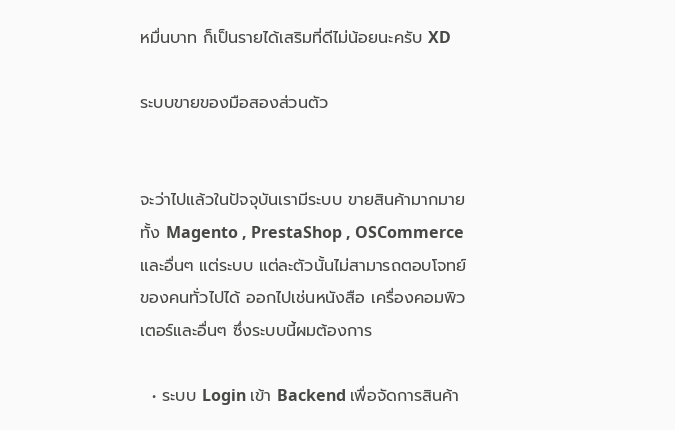หมื่นบาท ก็เป็นรายได้เสริมที่ดีไม่น้อยนะครับ XD

ระบบขายของมือสองส่วนตัว


จะว่าไปแล้วในปัจจุบันเรามีระบบ ขายสินค้ามากมายทั้ง Magento , PrestaShop , OSCommerce และอื่นๆ แต่ระบบ แต่ละตัวนั้นไม่สามารถตอบโจทย์ของคนทั่วไปได้ ออกไปเช่นหนังสือ เครื่องคอมพิวเตอร์และอื่นๆ ซึ่งระบบนี้ผมต้องการ

  • ระบบ Login เข้า Backend เพื่อจัดการสินค้า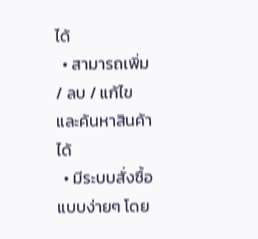ได้
  • สามารถเพิ่ม / ลบ / แก้ไข และค้นหาสินค้าได้
  • มีระบบสั่งซื้อแบบง่ายๆ โดย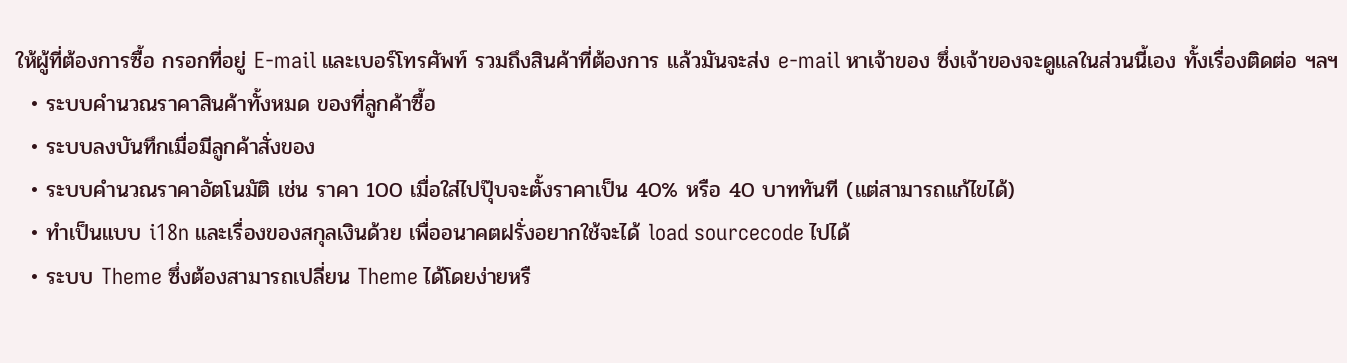ให้ผู้ที่ต้องการซื้อ กรอกที่อยู่ E-mail และเบอร์โทรศัพท์ รวมถึงสินค้าที่ต้องการ แล้วมันจะส่ง e-mail หาเจ้าของ ซึ่งเจ้าของจะดูแลในส่วนนี้เอง ทั้งเรื่องติดต่อ ฯลฯ
  • ระบบคำนวณราคาสินค้าทั้งหมด ของที่ลูกค้าซื้อ
  • ระบบลงบันทึกเมื่อมีลูกค้าสั่งของ
  • ระบบคำนวณราคาอัตโนมัติ เช่น ราคา 100 เมื่อใส่ไปปุ๊บจะตั้งราคาเป็น 40% หรือ 40 บาททันที (แต่สามารถแก้ไขได้)
  • ทำเป็นแบบ i18n และเรื่องของสกุลเงินด้วย เพื่ออนาคตฝรั่งอยากใช้จะได้ load sourcecode ไปได้
  • ระบบ Theme ซึ่งต้องสามารถเปลี่ยน Theme ได้โดยง่ายหรื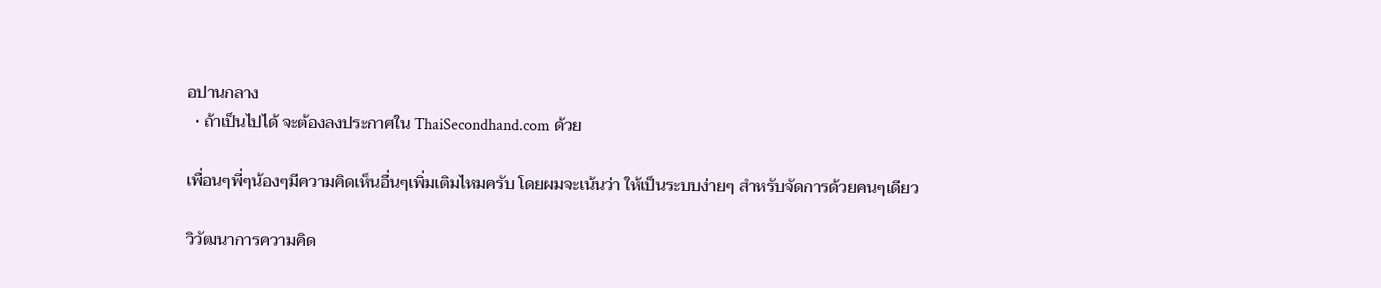อปานกลาง
  • ถ้าเป็นไปได้ จะต้องลงประกาศใน ThaiSecondhand.com ด้วย

เพื่อนๆพี่ๆน้องๆมีความคิดเห็นอื่นๆเพิ่มเติมไหมครับ โดยผมจะเน้นว่า ให้เป็นระบบง่ายๆ สำหรับจัดการด้วยคนๆเดียว

วิวัฒนาการความคิด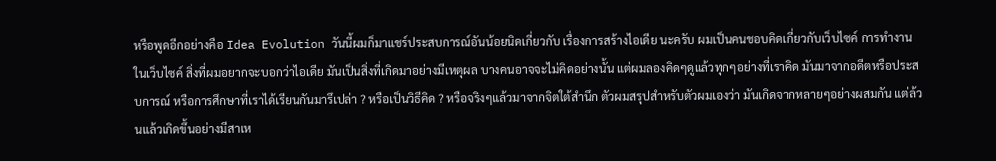หรือพูดอีกอย่างคือ Idea Evolution วันนี้ผมก็มาแชร์ประสบการณ์อันน้อยนิดเกี่ยวกับ เรื่องการสร้างไอเดีย นะครับ ผมเป็นคนชอบคิดเกี่ยวกับเว็บไซค์ การทำงานในเว็บไซค์ สิ่งที่ผมอยากจะบอกว่าไอเดีย มันเป็นสิ่งที่เกิดมาอย่างมีเหตุผล บางคนอาจจะไม่คิดอย่างนั้น แต่ผมลองคิดๆดูแล้วทุกๆอย่างที่เราคิด มันมาจากอดีตหรือประสบการณ์ หรือการศึกษาที่เราได้เรียนกันมารึเปล่า ? หรือเป็นวิธีคิด ? หรือจริงๆแล้วมาจากจิตใต้สำนึก ตัวผมสรุปสำหรับตัวผมเองว่า มันเกิดจากหลายๆอย่างผสมกัน แต่ล้วนแล้วเกิดขึ้นอย่างมีสาเห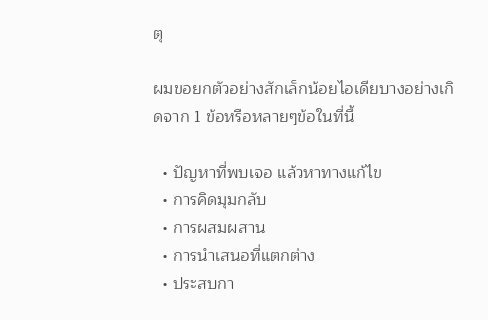ตุ

ผมขอยกตัวอย่างสักเล็กน้อยไอเดียบางอย่างเกิดจาก 1 ข้อหรือหลายๆข้อในที่นี้

  • ปัญหาที่พบเจอ แล้วหาทางแก้ไข
  • การคิดมุมกลับ
  • การผสมผสาน
  • การนำเสนอที่แตกต่าง
  • ประสบกา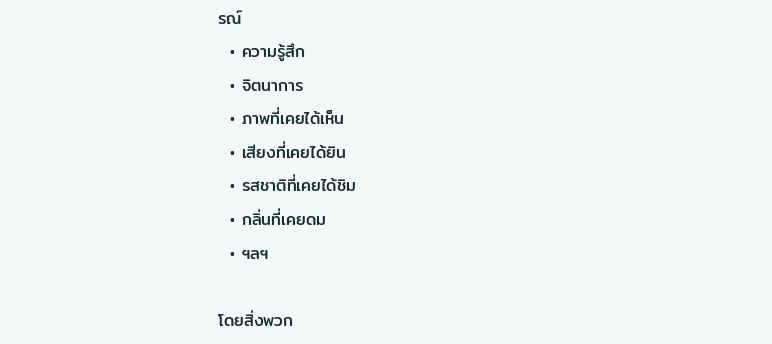รณ์
  • ความรู้สึก
  • จิตนาการ
  • ภาพที่เคยได้เห็น
  • เสียงที่เคยได้ยิน
  • รสชาติที่เคยได้ชิม
  • กลิ่นที่เคยดม
  • ฯลฯ

โดยสิ่งพวก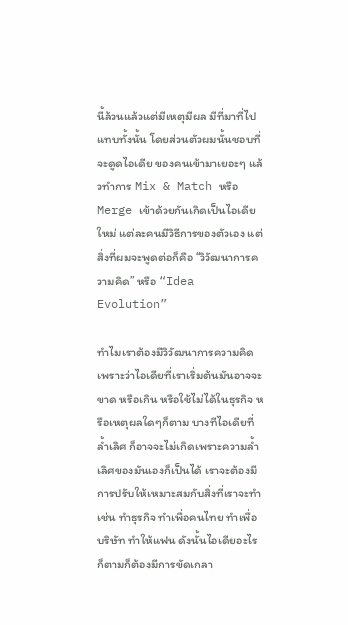นี้ล้วนแล้วแต่มีเหตุมีผล มีที่มาที่ไปแทบทั้งนั้น โดยส่วนตัวผมนั้นชอบที่จะดูดไอเดีย ของคนเข้ามาเยอะๆ แล้วทำการ Mix & Match หรือ Merge เข้าด้วยกันเกิดเป็นไอเดียใหม่ แต่ละคนมีวิธีการของตัวเอง แต่สิ่งที่ผมจะพูดต่อก็คือ “วิวัฒนาการความคิด” หรือ “Idea Evolution”

ทำไมเราต้องมีวิวัฒนาการความคิด เพราะว่าไอเดียที่เราเริ่มต้นมันอาจจะขาด หรือเกิน หรือใช้ไม่ได้ในธุรกิจ หรือเหตุผลใดๆก็ตาม บางทีไอเดียที่ล้ำเลิศ ก็อาจจะไม่เกิดเพราะความล้ำเลิศของมันเองก็เป็นได้ เราจะต้องมีการปรับให้เหมาะสมกับสิ่งที่เราจะทำ เช่น ทำธุรกิจ ทำเพื่อคนไทย ทำเพื่อบริษัท ทำให้แฟน ดังนั้นไอเดียอะไรก็ตามก็ต้องมีการขัดเกลา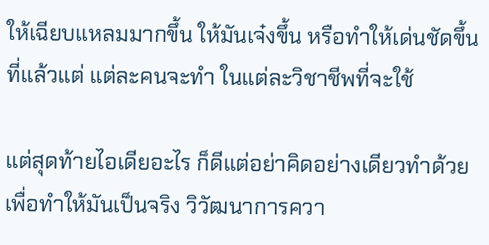ให้เฉียบแหลมมากขึ้น ให้มันเจ๋งขึ้น หรือทำให้เด่นชัดขึ้น ที่แล้วแต่ แต่ละคนจะทำ ในแต่ละวิชาชีพที่จะใช้

แต่สุดท้ายไอเดียอะไร ก็ดีแต่อย่าคิดอย่างเดียวทำด้วย เพื่อทำให้มันเป็นจริง วิวัฒนาการควา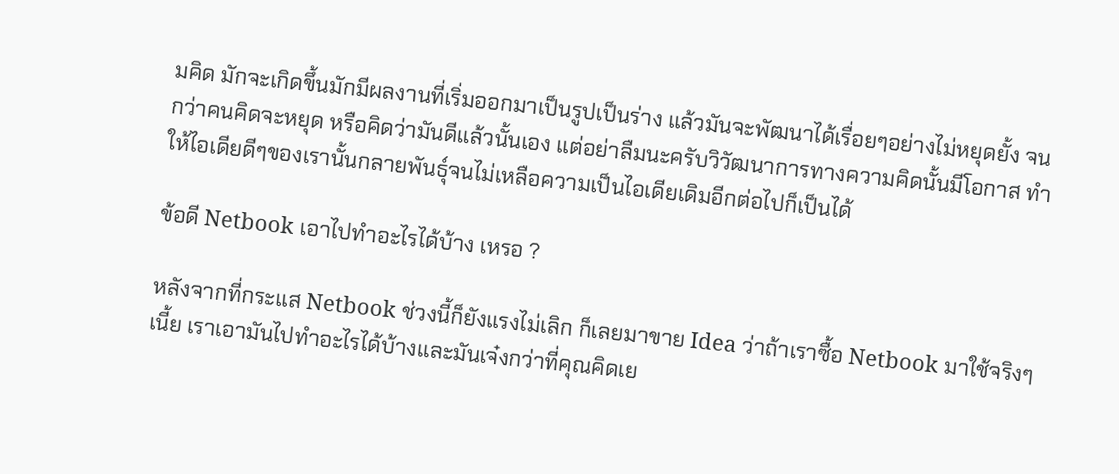มคิด มักจะเกิดขึ้นมักมีผลงานที่เริ่มออกมาเป็นรูปเป็นร่าง แล้วมันจะพัฒนาได้เรื่อยๆอย่างไม่หยุดยั้ง จนกว่าคนคิดจะหยุด หรือคิดว่ามันดีแล้วนั้นเอง แต่อย่าลืมนะครับวิวัฒนาการทางความคิดนั้นมีโอกาส ทำให้ไอเดียดีๆของเรานั้นกลายพันธุ์จนไม่เหลือความเป็นไอเดียเดิมอีกต่อไปก็เป็นได้

ข้อดี Netbook เอาไปทำอะไรได้บ้าง เหรอ ?

หลังจากที่กระแส Netbook ช่วงนี้ก็ยังแรงไม่เลิก ก็เลยมาขาย Idea ว่าถ้าเราซื้อ Netbook มาใช้จริงๆเนี้ย เราเอามันไปทำอะไรได้บ้างและมันเจ๋งกว่าที่คุณคิดเย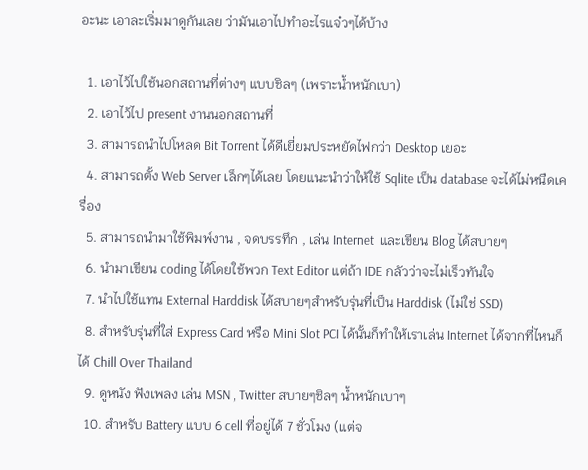อะนะ เอาละเริ่มมาดูกันเลย ว่ามันเอาไปทำอะไรแจ๋วๆได้บ้าง

  1. เอาไว้ไปใช้นอกสถานที่ต่างๆ แบบชิลๆ (เพราะน้ำหนักเบา)
  2. เอาไว้ไป present งานนอกสถานที่
  3. สามารถนำไปโหลด Bit Torrent ได้ดีเยี่ยมประหยัดไฟกว่า Desktop เยอะ
  4. สามารถตั้ง Web Server เล็กๆได้เลย โดยแนะนำว่าให้ใช้ Sqlite เป็น database จะได้ไม่หนืดเครื่อง
  5. สามารถนำมาใช้พิมพ์งาน , จดบรรทึก , เล่น Internet  และเขียน Blog ได้สบายๆ
  6. นำมาเขียน coding ได้โดยใช้พวก Text Editor แต่ถ้า IDE กลัวว่าจะไม่เร็วทันใจ
  7. นำไปใช้แทน External Harddisk ได้สบายๆสำหรับรุ่นที่เป็น Harddisk (ไม่ใช่ SSD)
  8. สำหรับรุ่นที่ใส่ Express Card หรือ Mini Slot PCI ได้นั้นก็ทำให้เราเล่น Internet ได้จากที่ไหนก็ได้ Chill Over Thailand
  9. ดูหนัง ฟังเพลง เล่น MSN , Twitter สบายๆชิลๆ น้ำหนักเบาๆ
  10. สำหรับ Battery แบบ 6 cell ที่อยู่ได้ 7 ชั่วโมง (แต่จ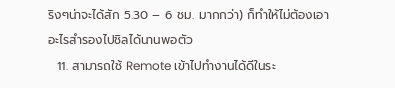ริงๆน่าจะได้สัก 5.30 – 6 ชม. มากกว่า) ก็ทำให้ไม่ต้องเอาอะไรสำรองไปชิลได้นานพอตัว
  11. สามารถใช้ Remote เข้าไปทำงานได้ดีในระ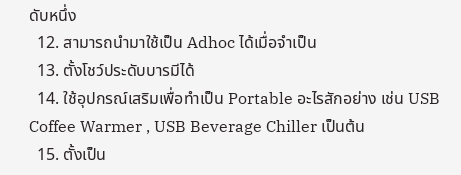ดับหนึ่ง
  12. สามารถนำมาใช้เป็น Adhoc ได้เมื่อจำเป็น
  13. ตั้งโชว์ประดับบารมีได้
  14. ใช้อุปกรณ์เสริมเพื่อทำเป็น Portable อะไรสักอย่าง เช่น USB Coffee Warmer , USB Beverage Chiller เป็นต้น
  15. ตั้งเป็น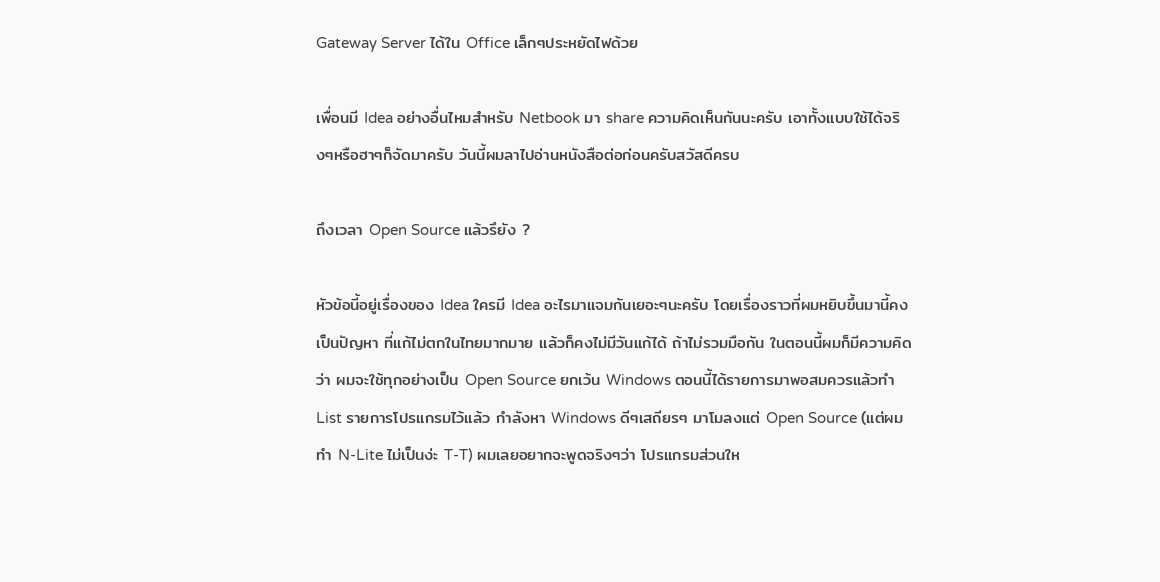Gateway Server ได้ใน Office เล็กๆประหยัดไฟด้วย

เพื่อนมี Idea อย่างอื่นไหมสำหรับ Netbook มา share ความคิดเห็นกันนะครับ เอาทั้งแบบใช้ได้จริงๆหรือฮาๆก็จัดมาครับ วันนี้ผมลาไปอ่านหนังสือต่อก่อนครับสวัสดีครบ

ถึงเวลา Open Source แล้วรึยัง ?

หัวข้อนี้อยู่เรื่องของ Idea ใครมี Idea อะไรมาแจมกันเยอะๆนะครับ โดยเรื่องราวที่ผมหยิบขึ้นมานี้คงเป็นปัญหา ที่แก้ไม่ตกในไทยมากมาย แล้วก็คงไม่มีวันแก้ได้ ถ้าไม่รวมมือกัน ในตอนนี้ผมก็มีความคิดว่า ผมจะใช้ทุกอย่างเป็น Open Source ยกเว้น Windows ตอนนี้ได้รายการมาพอสมควรแล้วทำ List รายการโปรแกรมไว้แล้ว กำลังหา Windows ดีๆเสถียรๆ มาโมลงแต่ Open Source (แต่ผมทำ N-Lite ไม่เป็นง่ะ T-T) ผมเลยอยากจะพูดจริงๆว่า โปรแกรมส่วนให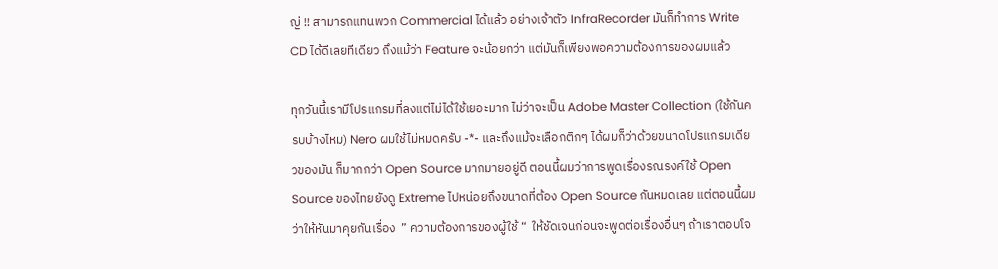ญ่ !! สามารถแทนพวก Commercial ได้แล้ว อย่างเจ้าตัว InfraRecorder มันก็ทำการ Write CD ได้ดีเลยทีเดียว ถึงแม้ว่า Feature จะน้อยกว่า แต่มันก็เพียงพอความต้องการของผมแล้ว

ทุกวันนี้เรามีโปรแกรมที่ลงแต่ไม่ได้ใช้เยอะมาก ไม่ว่าจะเป็น Adobe Master Collection (ใช้กันครบบ้างไหม) Nero ผมใช้ไม่หมดครับ -*- และถึงแม้จะเลือกติกๆ ได้ผมก็ว่าด้วยขนาดโปรแกรมเดียวของมัน ก็มากกว่า Open Source มากมายอยู่ดี ตอนนี้ผมว่าการพูดเรื่องรณรงค์ใช้ Open Source ของไทยยังดู Extreme ไปหน่อยถึงขนาดที่ต้อง Open Source กันหมดเลย แต่ตอนนี้ผมว่าให้หันมาคุยกันเรื่อง  ” ความต้องการของผู้ใช้ “  ให้ชัดเจนก่อนจะพูดต่อเรื่องอื่นๆ ถ้าเราตอบโจ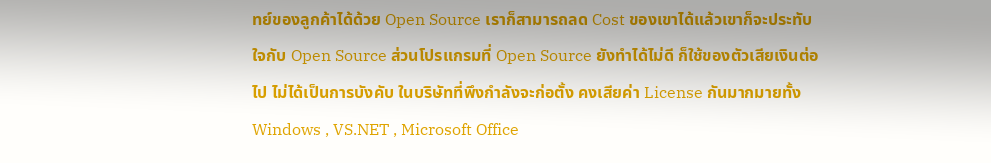ทย์ของลูกค้าได้ด้วย Open Source เราก็สามารถลด Cost ของเขาได้แล้วเขาก็จะประทับใจกับ Open Source ส่วนโปรแกรมที่ Open Source ยังทำได้ไม่ดี ก็ใช้ของตัวเสียเงินต่อไป ไม่ได้เป็นการบังคับ ในบริษัทที่พึงกำลังจะก่อตั้ง คงเสียค่า License กันมากมายทั้ง Windows , VS.NET , Microsoft Office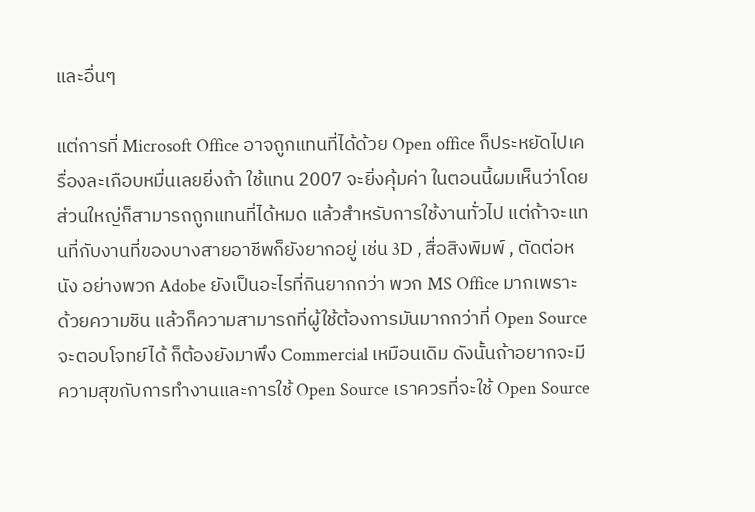และอื่นๆ

แต่การที่ Microsoft Office อาจถูกแทนที่ได้ด้วย Open office ก็ประหยัดไปเครื่องละเกือบหมื่นเลยยิ่งถ้า ใช้แทน 2007 จะยิ่งคุ้มค่า ในตอนนี้ผมเห็นว่าโดยส่วนใหญ่ก็สามารถถูกแทนที่ได้หมด แล้วสำหรับการใช้งานทั่วไป แต่ถ้าจะแทนที่กับงานที่ของบางสายอาชีพก็ยังยากอยู่ เช่น 3D , สื่อสิงพิมพ์ , ตัดต่อหนัง อย่างพวก Adobe ยังเป็นอะไรที่กินยากกว่า พวก MS Office มากเพราะด้วยความชิน แล้วก็ความสามารถที่ผู้ใช้ต้องการมันมากกว่าที่ Open Source จะตอบโจทย์ได้ ก็ต้องยังมาพึง Commercial เหมือนเดิม ดังนั้นถ้าอยากจะมีความสุขกับการทำงานและการใช้ Open Source เราควรที่จะใช้ Open Source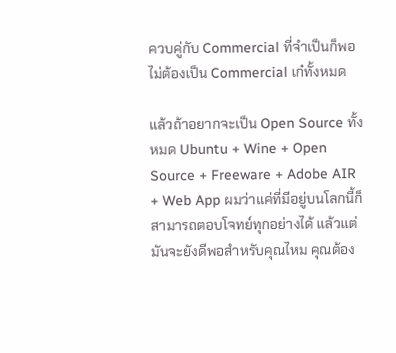ควบคู่กับ Commercial ที่จำเป็นก็พอ ไม่ต้องเป็น Commercial เก๋ทั้งหมด

แล้วถ้าอยากจะเป็น Open Source ทั้งหมด Ubuntu + Wine + Open Source + Freeware + Adobe AIR + Web App ผมว่าแค่ที่มีอยู่บนโลกนี้ก็สามารถตอบโจทย์ทุกอย่างได้ แล้วแต่มันจะยังดีพอสำหรับคุณไหม คุณต้อง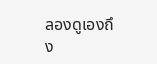ลองดูเองถึง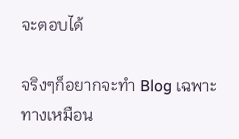จะตอบได้

จริงๆก็อยากจะทำ Blog เฉพาะทางเหมือน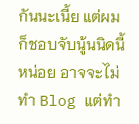กันนะเนี้ย แต่ผมก็ชอบจับนู้นนิดนี้หน่อย อาจจะไม่ทำ Blog แต่ทำ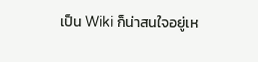เป็น Wiki ก็น่าสนใจอยู่เห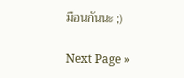มือนกันนะ ;)

Next Page »